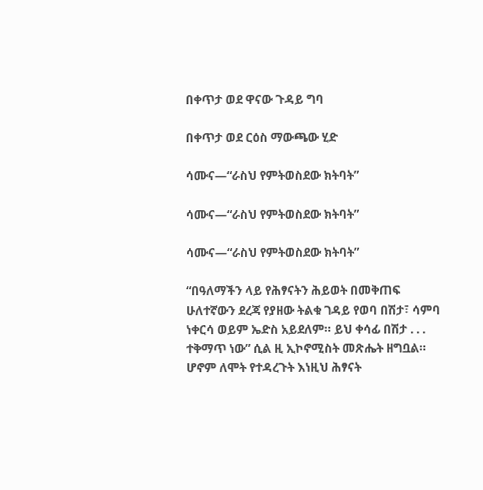በቀጥታ ወደ ዋናው ጉዳይ ግባ

በቀጥታ ወደ ርዕስ ማውጫው ሂድ

ሳሙና—“ራስህ የምትወስደው ክትባት”

ሳሙና—“ራስህ የምትወስደው ክትባት”

ሳሙና—“ራስህ የምትወስደው ክትባት”

“በዓለማችን ላይ የሕፃናትን ሕይወት በመቅጠፍ ሁለተኛውን ደረጃ የያዘው ትልቁ ገዳይ የወባ በሽታ፣ ሳምባ ነቀርሳ ወይም ኤድስ አይደለም። ይህ ቀሳፊ በሽታ . . . ተቅማጥ ነው” ሲል ዚ ኢኮኖሚስት መጽሔት ዘግቧል። ሆኖም ለሞት የተዳረጉት እነዚህ ሕፃናት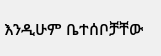እንዲሁም ቤተሰቦቻቸው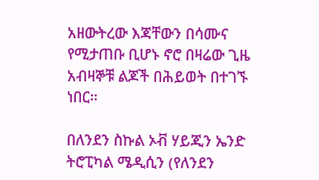አዘውትረው እጃቸውን በሳሙና የሚታጠቡ ቢሆኑ ኖሮ በዛሬው ጊዜ አብዛኞቹ ልጆች በሕይወት በተገኙ ነበር።

በለንደን ስኩል ኦቭ ሃይጂን ኤንድ ትሮፒካል ሜዲሲን (የለንደን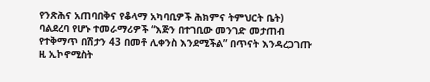የንጽሕና አጠባበቅና የቆላማ አካባቢዎች ሕክምና ትምህርት ቤት) ባልደረባ የሆኑ ተመራማሪዎች “እጅን በተገቢው መንገድ መታጠብ የተቅማጥ በሽታን 43 በመቶ ሊቀንስ እንደሚችል” በጥናት እንዳረጋገጡ ዚ ኢኮኖሚስት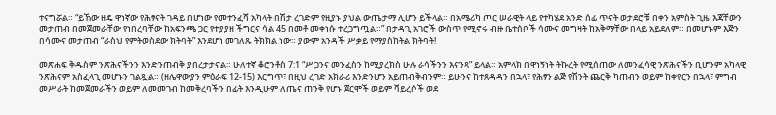ተናግሯል። “ይኸው ዘዴ ዋነኛው የሕፃናት ገዳይ በሆነው የመተንፈሻ አካላት በሽታ ረገድም የዚያኑ ያህል ውጤታማ ሊሆን ይችላል። በአሜሪካ ጦር ሠራዊት ላይ የተካሄደ አንድ ሰፊ ጥናት ወታደሮቹ በቀን አምስት ጊዜ እጃቸውን መታጠብ በመጀመራቸው የነበረባቸው ከአፍንጫ ጋር የተያያዘ ችግርና ሳል 45 በመቶ መቀነሱ ተረጋግጧል።” በታዳጊ አገሮች ውስጥ የሚኖሩ ብዙ ቤተሰቦች ሳሙና መግዛት ከአቅማቸው በላይ አይደለም። በመሆኑም እጅን በሳሙና መታጠብ “ራስህ የምትወስደው ክትባት” እንደሆነ መገለጹ ትክክል ነው። ያውም አንዳች ሥቃይ የማያስከትል ክትባት!

መጽሐፍ ቅዱስም ንጽሕናችንን እንድንጠብቅ ያበረታታናል። ሁለተኛ ቆሮንቶስ 7:1 “ሥጋንና መንፈስን ከሚያረክስ ሁሉ ራሳችንን እናንጻ” ይላል። አምላክ በዋነኝነት ትኩረት የሚሰጠው ለመንፈሳዊ ንጽሕናችን ቢሆንም አካላዊ ንጽሕናም አስፈላጊ መሆኑን ገልጿል። (ዘሌዋውያን ምዕራፍ 12-15) እርግጥ፣ በዚህ ረገድ አክራሪ እንድንሆን አይጠብቅብንም። ይሁንና ከተጸዳዳን በኋላ፣ የሕፃን ልጅ የሽንት ጨርቅ ካጠብን ወይም ከቀየርን በኋላ፣ ምግብ መሥራት ከመጀመራችን ወይም ለመመገብ ከመቅረባችን በፊት እንዲሁም ለጤና ጠንቅ የሆኑ ጀርሞች ወይም ቫይረሶች ወደ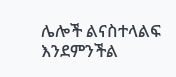ሌሎች ልናስተላልፍ እንደምንችል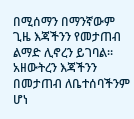በሚሰማን በማንኛውም ጊዜ እጃችንን የመታጠብ ልማድ ሊኖረን ይገባል። አዘውትረን እጃችንን በመታጠብ ለቤተሰባችንም ሆነ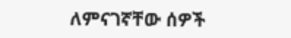ለምናገኛቸው ሰዎች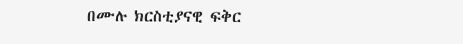በሙሉ ክርስቲያናዊ ፍቅር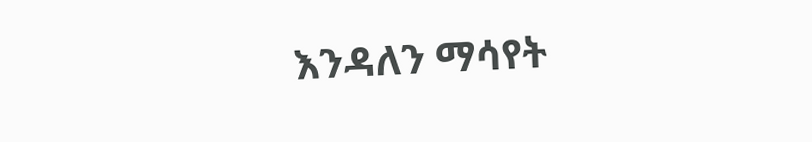እንዳለን ማሳየት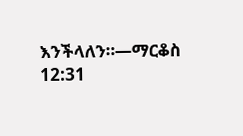እንችላለን።—ማርቆስ 12:31